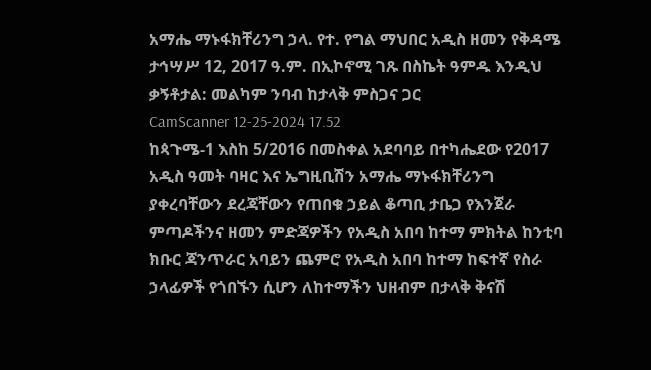አማሔ ማኑፋክቸሪንግ ኃላ. የተ. የግል ማህበር አዲስ ዘመን የቅዳሜ ታኅሣሥ 12, 2017 ዓ.ም. በኢኮኖሚ ገጹ በስኬት ዓምዱ እንዲህ ቃኝቶታል: መልካም ንባብ ከታላቅ ምስጋና ጋር
CamScanner 12-25-2024 17.52
ከጳጉሜ-1 እስከ 5/2016 በመስቀል አደባባይ በተካሔደው የ2017 አዲስ ዓመት ባዛር እና ኤግዚቢሽን አማሔ ማኑፋክቸሪንግ ያቀረባቸውን ደረጃቸውን የጠበቁ ኃይል ቆጣቢ ታቤጋ የእንጀራ ምጣዶችንና ዘመን ምድጃዎችን የአዲስ አበባ ከተማ ምክትል ከንቲባ ክቡር ጃንጥራር አባይን ጨምሮ የአዲስ አበባ ከተማ ከፍተኛ የስራ ኃላፊዎች የጎበኙን ሲሆን ለከተማችን ህዘብም በታላቅ ቅናሽ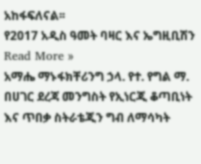አከፋፍለናል፡፡
የ2017 አዲስ ዓመት ባዛር እና ኤግዚቢሽን Read More »
አማሔ ማኑፋክቸሪንግ ኃላ. የተ. የግል ማ. በሀገር ደረጃ መንግስት የኢነርጂ ቆጣቢነት እና ጥበቃ ስትራቴጂን ግብ ለማሳካት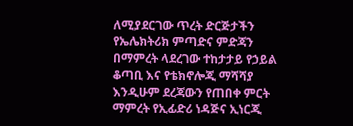ለሚያደርገው ጥረት ድርጅታችን የኤሌክትሪክ ምጣድና ምድጃን በማምረት ላደረገው ተከታታይ የኃይል ቆጣቢ እና የቴክኖሎጂ ማሻሻያ እንዲሁም ደረጃውን የጠበቀ ምርት ማምረት የኢፊድሪ ነዳጅና ኢነርጂ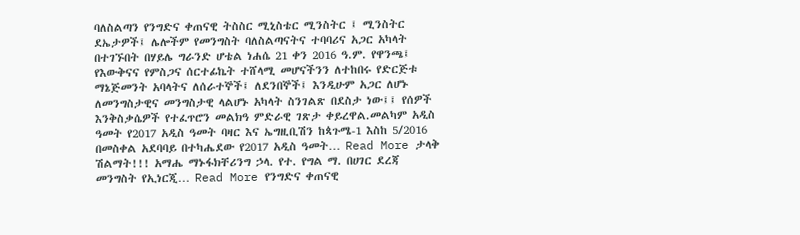ባለስልጣን የንግድና ቀጠናዊ ትስስር ሚኒስቴር ሚንስትር ፤ ሚንስትር ደኤታዎች፤ ሌሎችም የመንግስት ባለስልጣናትና ተባባሪና አጋር አካላት በተገኙበት በሃይሌ ግራንድ ሆቴል ነሐሴ 21 ቀን 2016 ዓ.ም. የዋንጫ፤ የእውቅናና የምስጋና ሰርተፊኬት ተሸላሚ መሆናችንን ለተከበሩ የድርጅቱ ማኔጅመንት አባላትና ለሰራተኞች፤ ለደንበኞች፤ እንዲሁም አጋር ለሆኑ ለመንግስታዊና መንግስታዊ ላልሆኑ አካላት ስንገልጽ በደስታ ነው፤፤ የሰዎች እንቅስቃሴዎች የተፈጥሮን መልክዓ ምድራዊ ገጽታ ቀይረዋል.መልካም አዲስ ዓመት የ2017 አዲስ ዓመት ባዛር እና ኤግዚቢሽን ከጳጉሜ-1 እስከ 5/2016 በመስቀል አደባባይ በተካሔደው የ2017 አዲስ ዓመት… Read More ታላቅ ሽልማት!!! አማሔ ማኑፋክቸሪንግ ኃላ. የተ. የግል ማ. በሀገር ደረጃ መንግስት የኢነርጂ… Read More የንግድና ቀጠናዊ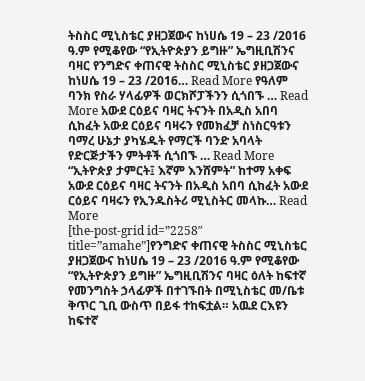ትስስር ሚኒስቴር ያዘጋጀውና ከነሀሴ 19 – 23 /2016 ዓ.ም የሚቆየው “የኢትዮጵያን ይግዙ” ኤግዚቢሽንና ባዛር የንግድና ቀጠናዊ ትስስር ሚኒስቴር ያዘጋጀውና ከነሀሴ 19 – 23 /2016… Read More የዓለም ባንክ የስራ ሃላፊዎች ወርክሾፓችንን ሲጎበኙ … Read More አውደ ርዕይና ባዛር ትናንት በአዲስ አበባ ሲከፈት አውደ ርዕይና ባዛሩን የመክፈቻ ስነስርዓቱን ባማረ ሁኔታ ያካሄዱት የማርች ባንድ አባላት የድርጅታችን ምትቶች ሲጎበኙ … Read More “ኢትዮጵያ ታምርት፤ እኛም እንሸምት” ከተማ አቀፍ አውደ ርዕይና ባዛር ትናንት በአዲስ አበባ ሲከፈት አውደ ርዕይና ባዛሩን የኢንዱስትሪ ሚኒስትር መላኩ… Read More
[the-post-grid id=”2258″ title=”amahe”]የንግድና ቀጠናዊ ትስስር ሚኒስቴር ያዘጋጀውና ከነሀሴ 19 – 23 /2016 ዓ.ም የሚቆየው “የኢትዮጵያን ይግዙ” ኤግዚቢሽንና ባዛር ዕለት ከፍተኛ የመንግስት ኃላፊዎች በተገኙበት በሚኒስቴር መ/ቤቱ ቅጥር ጊቢ ውስጥ በይፋ ተከፍቷል። አዉደ ርእዩን ከፍተኛ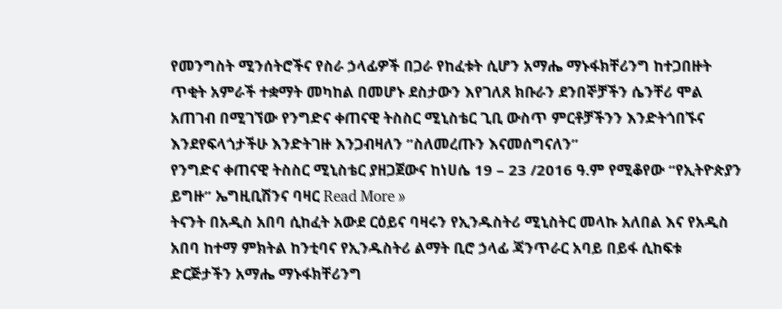የመንግስት ሚንሰትሮችና የስራ ኃላፊዎች በጋራ የከፈቱት ሲሆን አማሔ ማኑፋክቸሪንግ ከተጋበዙት ጥቂት አምራች ተቋማት መካከል በመሆኑ ደስታውን እየገለጸ ክቡራን ደንበኞቻችን ሴንቸሪ ሞል አጠገብ በሚገኘው የንግድና ቀጠናዊ ትስስር ሚኒስቴር ጊቢ ውስጥ ምርቶቻችንን እንድትጎበኙና እንደየፍላጎታችሁ እንድትገዙ እንጋብዛለን ”ስለመረጡን እናመሰግናለን”
የንግድና ቀጠናዊ ትስስር ሚኒስቴር ያዘጋጀውና ከነሀሴ 19 – 23 /2016 ዓ.ም የሚቆየው “የኢትዮጵያን ይግዙ” ኤግዚቢሽንና ባዛር Read More »
ትናንት በአዲስ አበባ ሲከፈት አውደ ርዕይና ባዛሩን የኢንዱስትሪ ሚኒስትር መላኩ አለበል እና የአዲስ አበባ ከተማ ምክትል ከንቲባና የኢንዱስትሪ ልማት ቢሮ ኃላፊ ጃንጥራር አባይ በይፋ ሲከፍቱ ድርጅታችን አማሔ ማኑፋክቸሪንግ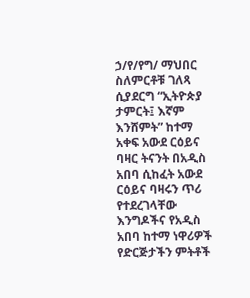ኃ/የ/የግ/ ማህበር ስለምርቶቹ ገለጻ ሲያደርግ “ኢትዮጵያ ታምርት፤ እኛም እንሸምት” ከተማ አቀፍ አውደ ርዕይና ባዛር ትናንት በአዲስ አበባ ሲከፈት አውደ ርዕይና ባዛሩን ጥሪ የተደረገላቸው እንግዶችና የአዲስ አበባ ከተማ ነዋሪዎች የድርጅታችን ምትቶች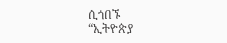ሲጎበኙ
“ኢትዮጵያ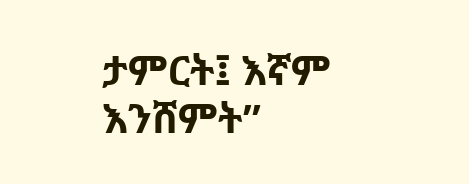ታምርት፤ እኛም እንሸምት”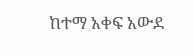ከተማ አቀፍ አውደ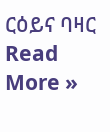ርዕይና ባዛር Read More »